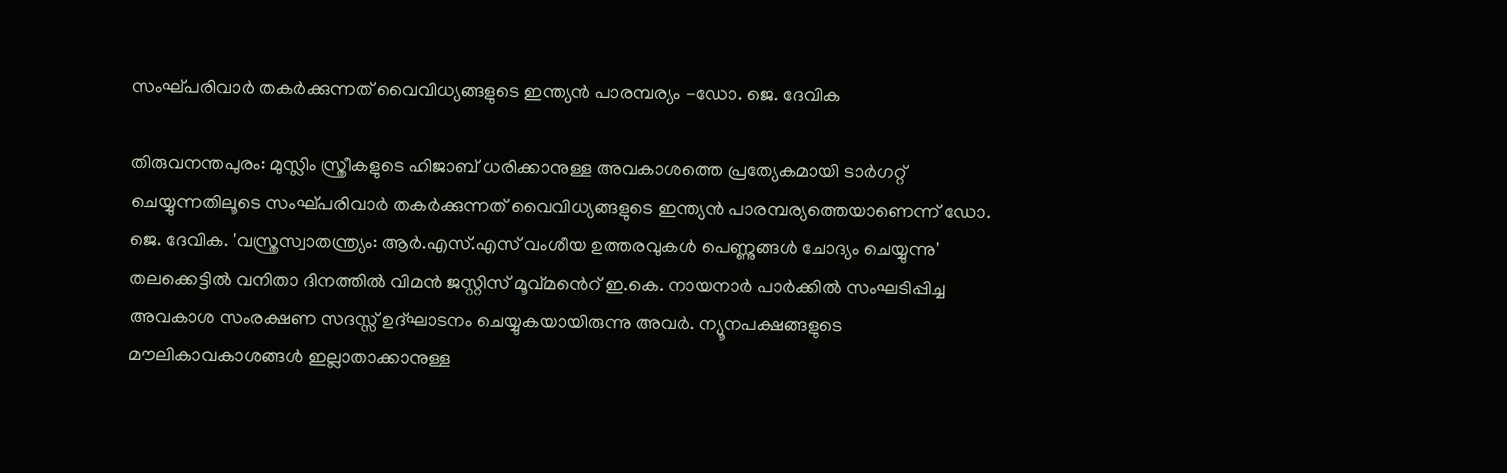സംഘ്പരിവാർ തകർക്കുന്നത് വൈവിധ്യങ്ങളുടെ ഇന്ത്യൻ പാരമ്പര്യം -ഡോ. ജെ. ദേവിക

തിരുവനന്തപുരം: മുസ്ലിം സ്ത്രീകളുടെ ഹിജാബ് ധരിക്കാനുള്ള അവകാശത്തെ പ്രത്യേകമായി ടാർഗറ്റ് ചെയ്യുന്നതിലൂടെ സംഘ്പരിവാർ തകർക്കുന്നത് വൈവിധ്യങ്ങളുടെ ഇന്ത്യൻ പാരമ്പര്യത്തെയാണെന്ന് ഡോ. ജെ. ദേവിക. 'വസ്ത്രസ്വാതന്ത്ര്യം: ആർ.എസ്.എസ് വംശീയ ഉത്തരവുകൾ പെണ്ണുങ്ങൾ ചോദ്യം ചെയ്യുന്നു' തലക്കെട്ടിൽ വനിതാ ദിനത്തിൽ വിമൻ ജസ്റ്റിസ് മൂവ്മൻെറ് ഇ.കെ. നായനാർ പാർക്കിൽ സംഘടിപ്പിച്ച അവകാശ സംരക്ഷണ സദസ്സ് ഉദ്ഘാടനം ചെയ്യുകയായിരുന്നു അവർ. ന്യൂനപക്ഷങ്ങളുടെ മൗലികാവകാശങ്ങൾ ഇല്ലാതാക്കാനുള്ള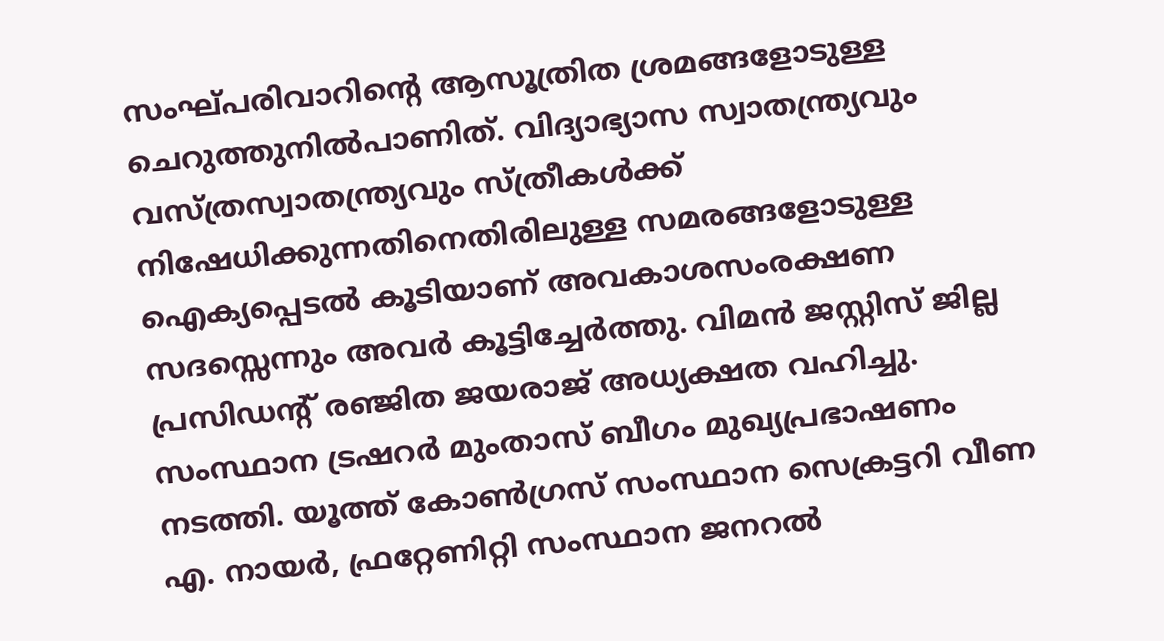സംഘ്പരിവാറിന്‍റെ ആസൂത്രിത ശ്രമങ്ങളോടുള്ള ചെറുത്തുനിൽപാണിത്. വിദ്യാഭ്യാസ സ്വാതന്ത്ര്യവും വസ്ത്രസ്വാതന്ത്ര്യവും സ്ത്രീകൾക്ക് നിഷേധിക്കുന്നതിനെതിരിലുള്ള സമരങ്ങളോടുള്ള ഐക്യപ്പെടൽ കൂടിയാണ് അവകാശസംരക്ഷണ സദസ്സെന്നും അവർ കൂട്ടിച്ചേർത്തു. വിമൻ ജസ്റ്റിസ് ജില്ല പ്രസിഡന്റ് രഞ്ജിത ജയരാജ് അധ്യക്ഷത വഹിച്ചു. സംസ്ഥാന ട്രഷറർ മുംതാസ് ബീഗം മുഖ്യപ്രഭാഷണം നടത്തി. യൂത്ത് കോൺഗ്രസ് സംസ്ഥാന സെക്രട്ടറി വീണ എ. നായർ, ഫ്രറ്റേണിറ്റി സംസ്ഥാന ജനറൽ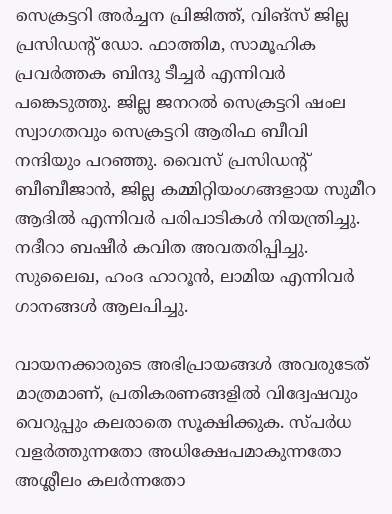സെക്രട്ടറി അർച്ചന പ്രിജിത്ത്, വിങ്സ് ജില്ല പ്രസിഡന്റ് ഡോ. ഫാത്തിമ, സാമൂഹിക പ്രവർത്തക ബിന്ദു ടീച്ചർ എന്നിവർ പങ്കെടുത്തു. ജില്ല ജനറൽ സെക്രട്ടറി ഷംല സ്വാഗതവും സെക്രട്ടറി ആരിഫ ബീവി നന്ദിയും പറഞ്ഞു. വൈസ് പ്രസിഡന്റ് ബീബീജാൻ, ജില്ല കമ്മിറ്റിയംഗങ്ങളായ സുമീറ ആദിൽ എന്നിവർ പരിപാടികൾ നിയന്ത്രിച്ചു. നദീറാ ബഷീർ കവിത അവതരിപ്പിച്ചു. സുലൈഖ, ഹംദ ഹാറൂൻ, ലാമിയ എന്നിവർ ഗാനങ്ങൾ ആലപിച്ചു.

വായനക്കാരുടെ അഭിപ്രായങ്ങള്‍ അവരുടേത് മാത്രമാണ്, പ്രതികരണങ്ങളിൽ വിദ്വേഷവും വെറുപ്പും കലരാതെ സൂക്ഷിക്കുക. സ്പർധ വളർത്തുന്നതോ അധിക്ഷേപമാകുന്നതോ അശ്ലീലം കലർന്നതോ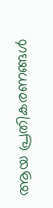ആയ പ്രതികരണങ്ങൾ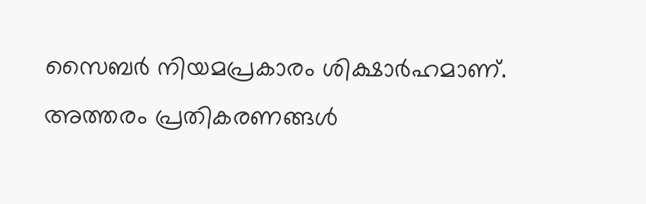സൈബർ നിയമപ്രകാരം ശിക്ഷാർഹമാണ്. അത്തരം പ്രതികരണങ്ങൾ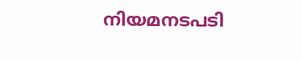നിയമനടപടി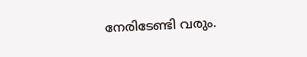നേരിടേണ്ടി വരും.